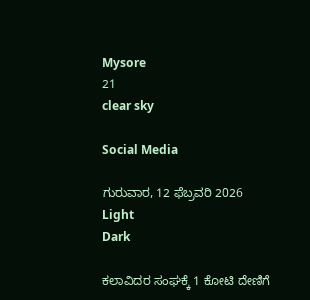Mysore
21
clear sky

Social Media

ಗುರುವಾರ, 12 ಫೆಬ್ರವರಿ 2026
Light
Dark

ಕಲಾವಿದರ ಸಂಘಕ್ಕೆ 1 ಕೋಟಿ ದೇಣಿಗೆ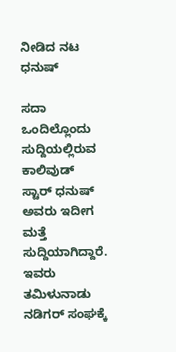ನೀಡಿದ ನಟ ಧನುಷ್‌

ಸದಾ ಒಂದಿಲ್ಲೊಂದು ಸುದ್ದಿಯಲ್ಲಿರುವ ಕಾಲಿವುಡ್‌ ಸ್ಟಾರ್‌ ಧನುಷ್‌ ಅವರು ಇದೀಗ ಮತ್ತೆ ಸುದ್ದಿಯಾಗಿದ್ದಾರೆ. ಇವರು ತಮಿಳುನಾಡು ನಡಿಗರ್‌ ಸಂಘಕ್ಕೆ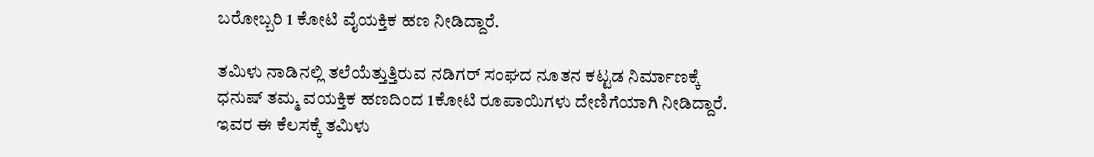ಬರೋಬ್ಬರಿ 1 ಕೋಟಿ ವೈಯಕ್ತಿಕ ಹಣ ನೀಡಿದ್ದಾರೆ.

ತಮಿಳು ನಾಡಿನಲ್ಲಿ ತಲೆಯೆತ್ತುತ್ತಿರುವ ನಡಿಗರ್‌ ಸಂಘದ ನೂತನ ಕಟ್ಟಡ ನಿರ್ಮಾಣಕ್ಕೆ ಧನುಷ್‌ ತಮ್ಮ ವಯಕ್ತಿಕ ಹಣದಿಂದ 1ಕೋಟಿ ರೂಪಾಯಿಗಳು ದೇಣಿಗೆಯಾಗಿ ನೀಡಿದ್ದಾರೆ. ಇವರ ಈ ಕೆಲಸಕ್ಕೆ ತಮಿಳು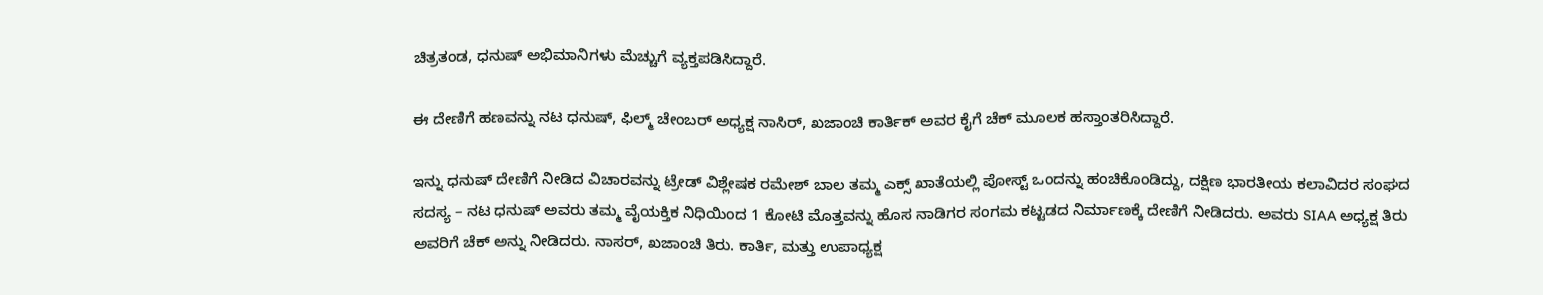ಚಿತ್ರತಂಡ, ಧನುಷ್‌ ಅಭಿಮಾನಿಗಳು ಮೆಚ್ಚುಗೆ ವ್ಯಕ್ತಪಡಿಸಿದ್ದಾರೆ.

ಈ ದೇಣಿಗೆ ಹಣವನ್ನು ನಟ ಧನುಷ್‌, ಫಿಲ್ಮ್‌ ಚೇಂಬರ್‌ ಅಧ್ಯಕ್ಷ ನಾಸಿರ್‌, ಖಜಾಂಚಿ ಕಾರ್ತಿಕ್‌ ಅವರ ಕೈಗೆ ಚೆಕ್‌ ಮೂಲಕ ಹಸ್ತಾಂತರಿಸಿದ್ದಾರೆ.

ಇನ್ನು ಧನುಷ್‌ ದೇಣಿಗೆ ನೀಡಿದ ವಿಚಾರವನ್ನು ಟ್ರೇಡ್‌ ವಿಶ್ಲೇಷಕ ರಮೇಶ್‌ ಬಾಲ ತಮ್ಮ ಎಕ್ಸ್‌ ಖಾತೆಯಲ್ಲಿ ಪೋಸ್ಟ್‌ ಒಂದನ್ನು ಹಂಚಿಕೊಂಡಿದ್ದು, ದಕ್ಷಿಣ ಭಾರತೀಯ ಕಲಾವಿದರ ಸಂಘದ ಸದಸ್ಯ – ನಟ ಧನುಷ್ ಅವರು ತಮ್ಮ ವೈಯಕ್ತಿಕ ನಿಧಿಯಿಂದ 1 ಕೋಟಿ ಮೊತ್ತವನ್ನು ಹೊಸ ನಾಡಿಗರ ಸಂಗಮ ಕಟ್ಟಡದ ನಿರ್ಮಾಣಕ್ಕೆ ದೇಣಿಗೆ ನೀಡಿದರು. ಅವರು SIAA ಅಧ್ಯಕ್ಷ ತಿರು ಅವರಿಗೆ ಚೆಕ್ ಅನ್ನು ನೀಡಿದರು. ನಾಸರ್, ಖಜಾಂಚಿ ತಿರು. ಕಾರ್ತಿ, ಮತ್ತು ಉಪಾಧ್ಯಕ್ಷ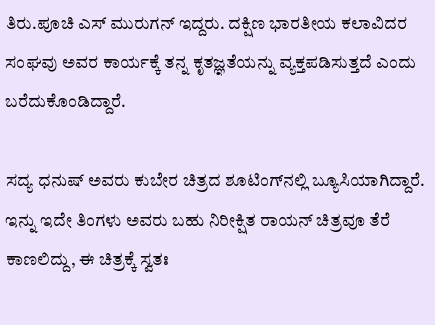ತಿರು.ಪೂಚಿ ಎಸ್ ಮುರುಗನ್ ಇದ್ದರು. ದಕ್ಷಿಣ ಭಾರತೀಯ ಕಲಾವಿದರ ಸಂಘವು ಅವರ ಕಾರ್ಯಕ್ಕೆ ತನ್ನ ಕೃತಜ್ಞತೆಯನ್ನು ವ್ಯಕ್ತಪಡಿಸುತ್ತದೆ ಎಂದು ಬರೆದುಕೊಂಡಿದ್ದಾರೆ.

ಸದ್ಯ ಧನುಷ್‌ ಅವರು ಕುಬೇರ ಚಿತ್ರದ ಶೂಟಿಂಗ್‌ನಲ್ಲಿ ಬ್ಯೂಸಿಯಾಗಿದ್ದಾರೆ. ಇನ್ನು ಇದೇ ತಿಂಗಳು ಅವರು ಬಹು ನಿರೀಕ್ಷಿತ ರಾಯನ್‌ ಚಿತ್ರವೂ ತೆರೆ ಕಾಣಲಿದ್ದು, ಈ ಚಿತ್ರಕ್ಕೆ ಸ್ವತಃ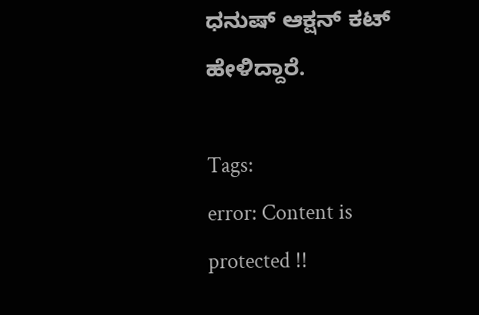ಧನುಷ್‌ ಆಕ್ಷನ್‌ ಕಟ್‌ ಹೇಳಿದ್ದಾರೆ.

Tags:
error: Content is protected !!